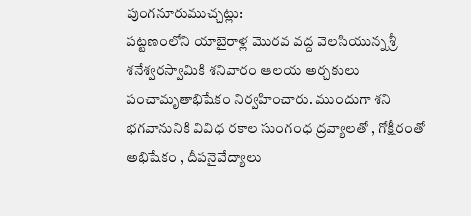పుంగనూరుముచ్చట్లు:
పట్టణంలోని యాబైరాళ్ల మొరవ వద్ద వెలసియున్న శ్రీ శనేశ్వరస్వామికి శనివారం ఆలయ అర్చకులు పంచామృతాభిషేకం నిర్వహించారు. ముందుగా శని భగవానునికి వివిధ రకాల సుంగంధ ద్రవ్యాలతో , గోక్షీరంతో అభిషేకం , దీపనైవేద్యాలు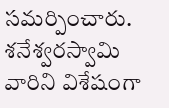సమర్పించారు. శనేశ్వరస్వామి వారిని విశేషంగా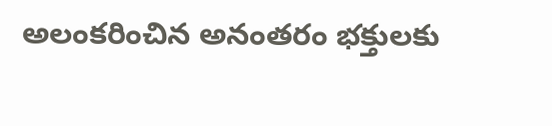అలంకరించిన అనంతరం భక్తులకు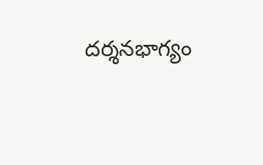దర్శనభాగ్యం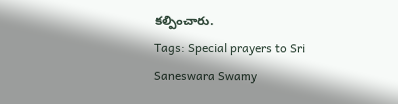కల్పించారు.
Tags: Special prayers to Sri Saneswara Swamy